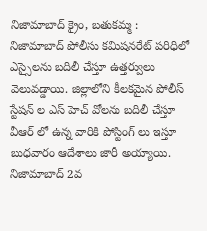నిజామాబాద్ క్రైం, బతుకమ్మ :
నిజామాబాద్ పోలీసు కమిషనరేట్ పరిధిలో ఎస్సైలను బదిలీ చేస్తూ ఉత్తర్వులు వెలువడ్డాయి. జిల్లాలోని కీలకమైన పోలీస్ స్టేషన్ ల ఎస్ హెచ్ వోలను బదిలీ చేస్తూ వీఆర్ లో ఉన్న వారికి పోస్టింగ్ లు ఇస్తూ బుధవారం ఆదేశాలు జారీ అయ్యాయి. నిజామాబాద్ 2వ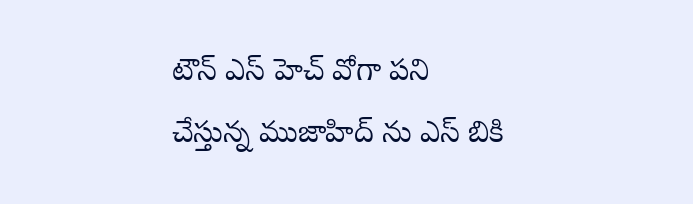టౌన్ ఎస్ హెచ్ వోగా పని చేస్తున్న ముజాహిద్ ను ఎస్ బికి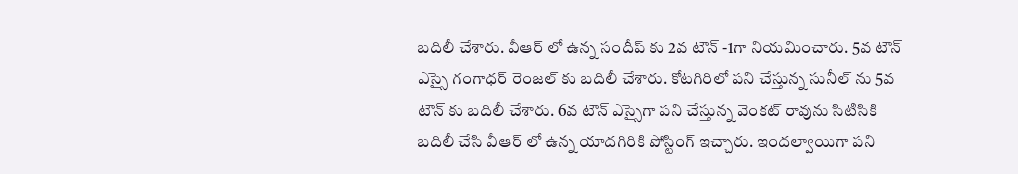బదిలీ చేశారు. వీఆర్ లో ఉన్న సందీప్ కు 2వ టౌన్ -1గా నియమించారు. 5వ టౌన్ ఎస్సై గంగాధర్ రెంజల్ కు బదిలీ చేశారు. కోటగిరిలో పని చేస్తున్న సునీల్ ను 5వ టౌన్ కు బదిలీ చేశారు. 6వ టౌన్ ఎస్సైగా పని చేస్తున్న వెంకట్ రావును సిటిసికి బదిలీ చేసి వీఆర్ లో ఉన్న యాదగిరికి పోస్టింగ్ ఇచ్చారు. ఇందల్వాయిగా పని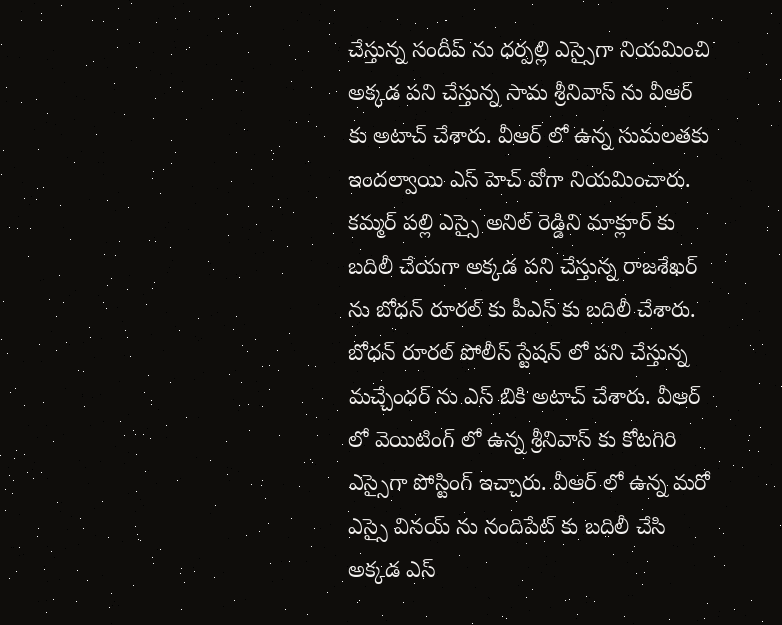చేస్తున్న సందీప్ ను ధర్పల్లి ఎస్సైగా నియమించి అక్కడ పని చేస్తున్న సామ శ్రీనివాస్ ను వీఆర్ కు అటాచ్ చేశారు. వీఆర్ లో ఉన్న సుమలతకు ఇందల్వాయి ఎస్ హెచ్ వోగా నియమించారు. కమ్మర్ పల్లి ఎస్సై అనిల్ రెడ్డిని మాక్లూర్ కు బదిలీ చేయగా అక్కడ పని చేస్తున్న రాజశేఖర్ ను బోధన్ రూరల్ కు పీఎస్ కు బదిలీ చేశారు. బోధన్ రూరల్ పోలీస్ స్టేషన్ లో పని చేస్తున్న మచ్చేంధర్ ను ఎస్ బికి అటాచ్ చేశారు. వీఆర్ లో వెయిటింగ్ లో ఉన్న శ్రీనివాస్ కు కోటగిరి ఎస్సైగా పోస్టింగ్ ఇచ్చారు. వీఆర్ లో ఉన్న మరో ఎస్సై వినయ్ ను నందిపేట్ కు బదిలీ చేసి అక్కడ ఎస్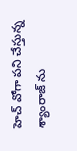హెచ్ వోగా పని చేస్తున్న శ్యాంరాజ్ ను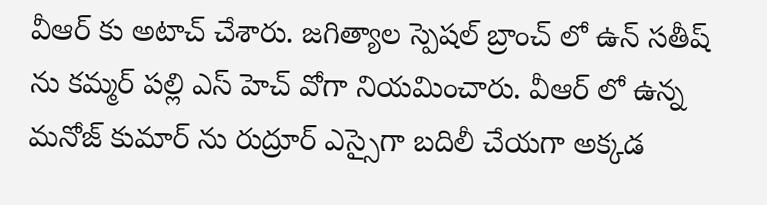వీఆర్ కు అటాచ్ చేశారు. జగిత్యాల స్పెషల్ బ్రాంచ్ లో ఉన్ సతీష్ ను కమ్మర్ పల్లి ఎస్ హెచ్ వోగా నియమించారు. వీఆర్ లో ఉన్న మనోజ్ కుమార్ ను రుద్రూర్ ఎస్సైగా బదిలీ చేయగా అక్కడ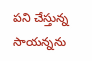పని చేస్తున్న సాయన్నను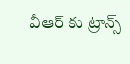వీఆర్ కు ట్రాన్స్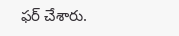ఫర్ చేశారు.